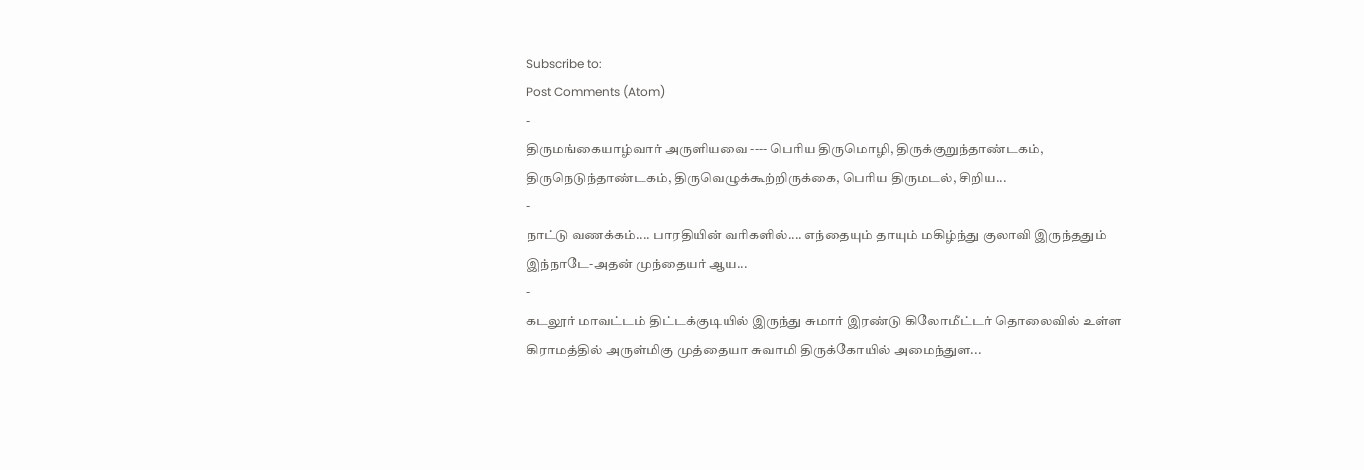Subscribe to:
Post Comments (Atom)
-
திருமங்கையாழ்வார் அருளியவை ---- பெரிய திருமொழி, திருக்குறுந்தாண்டகம், திருநெடுந்தாண்டகம், திருவெழுக்கூற்றிருக்கை, பெரிய திருமடல், சிறிய...
-
நாட்டு வணக்கம்.... பாரதியின் வரிகளில்.... எந்தையும் தாயும் மகிழ்ந்து குலாவி இருந்ததும் இந்நாடே-அதன் முந்தையர் ஆய...
-
கடலூர் மாவட்டம் திட்டக்குடியில் இருந்து சுமார் இரண்டு கிலோமீட்டர் தொலைவில் உள்ள கிராமத்தில் அருள்மிகு முத்தையா சுவாமி திருக்கோயில் அமைந்துள...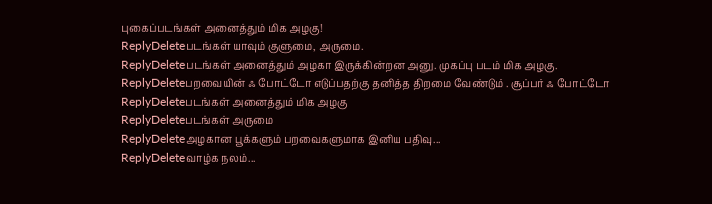புகைப்படங்கள் அனைத்தும் மிக அழகு!
ReplyDeleteபடங்கள் யாவும் குளுமை, அருமை.
ReplyDeleteபடங்கள் அனைத்தும் அழகா இருக்கின்றன அனு. முகப்பு படம் மிக அழகு.
ReplyDeleteபறவையின் ஃ போட்டோ எடுப்பதற்கு தனித்த திறமை வேண்டும் . சூப்பர் ஃ போட்டோ
ReplyDeleteபடங்கள் அனைத்தும் மிக அழகு
ReplyDeleteபடங்கள் அருமை
ReplyDeleteஅழகான பூக்களும் பறவைகளுமாக இனிய பதிவு...
ReplyDeleteவாழ்க நலம்...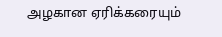அழகான ஏரிக்கரையும்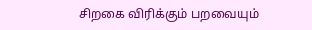சிறகை விரிக்கும் பறவையும்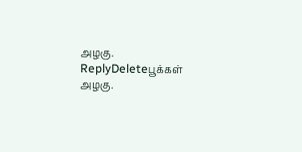அழகு.
ReplyDeleteபூக்கள் அழகு.